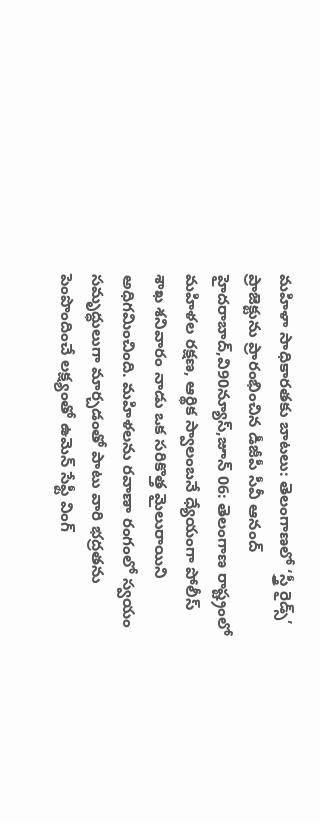మహిళా సాధికారతకు బాటలు: తెలంగాణలో ‘స్త్రీ రైడ్స్’ ప్రాజెక్టును ప్రారంభించిన డీజీపీ సీవీ ఆనంద్
హైదరాబాద్,వి90న్యూస్,జూన్ 06: తెలంగాణ రాష్ట్రంలో మహిళల రక్షణ, ఆర్థిక స్వాలంబనే ధ్యేయంగా పోలీస్ శాఖ శనివారం నాడు ఒక సరికొత్త మైలురాయిని అధిగమించింది. మహిళలను రవాణా రంగంలో స్వయం సమృద్ధులుగా మార్చడంతో పాటు వారి భద్రతను పెంపొందించే లక్ష్యంతో ఉమెన్ సేఫ్టీ వింగ్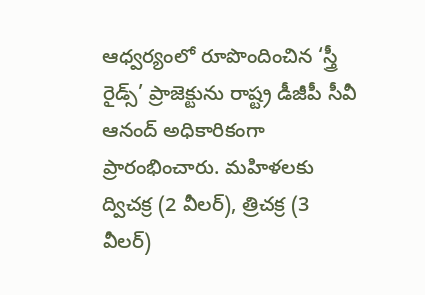ఆధ్వర్యంలో రూపొందించిన ‘స్త్రీ రైడ్స్’ ప్రాజెక్టును రాష్ట్ర డీజీపీ సీవీ ఆనంద్ అధికారికంగా ప్రారంభించారు. మహిళలకు ద్విచక్ర (2 వీలర్), త్రిచక్ర (3 వీలర్)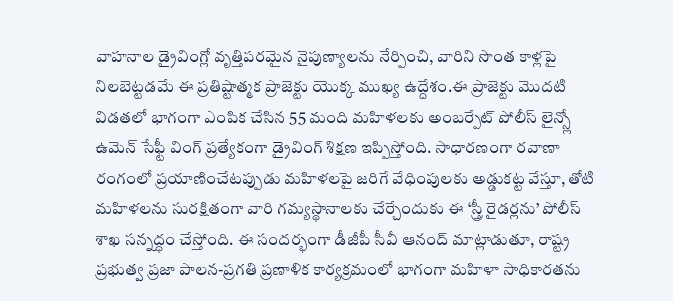వాహనాల డ్రైవింగ్లో వృత్తిపరమైన నైపుణ్యాలను నేర్పించి, వారిని సొంత కాళ్లపై నిలబెట్టడమే ఈ ప్రతిష్టాత్మక ప్రాజెక్టు యొక్క ముఖ్య ఉద్దేశం.ఈ ప్రాజెక్టు మొదటి విడతలో భాగంగా ఎంపిక చేసిన 55 మంది మహిళలకు అంబర్పేట్ పోలీస్ లైన్స్లో ఉమెన్ సేఫ్టీ వింగ్ ప్రత్యేకంగా డ్రైవింగ్ శిక్షణ ఇప్పిస్తోంది. సాధారణంగా రవాణా రంగంలో ప్రయాణించేటప్పుడు మహిళలపై జరిగే వేధింపులకు అడ్డుకట్ట వేస్తూ, తోటి మహిళలను సురక్షితంగా వారి గమ్యస్థానాలకు చేర్చేందుకు ఈ ‘స్త్రీ రైడర్లను’ పోలీస్ శాఖ సన్నద్ధం చేస్తోంది. ఈ సందర్భంగా డీజీపీ సీవీ ఆనంద్ మాట్లాడుతూ, రాష్ట్ర ప్రభుత్వ ప్రజా పాలన-ప్రగతి ప్రణాళిక కార్యక్రమంలో భాగంగా మహిళా సాధికారతను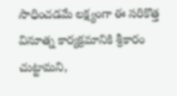సాధించడమే లక్ష్యంగా ఈ సరికొత్త వినూత్న కార్యక్రమానికి శ్రీకారం చుట్టామని,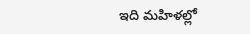ఇది మహిళల్లో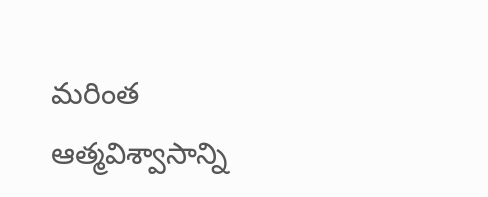మరింత ఆత్మవిశ్వాసాన్ని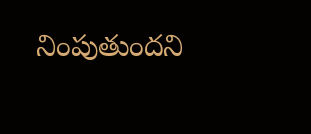నింపుతుందని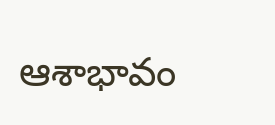ఆశాభావం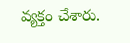వ్యక్తం చేశారు.